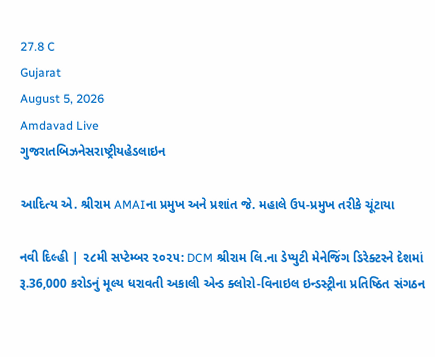27.8 C
Gujarat
August 5, 2026
Amdavad Live
ગુજરાતબિઝનેસરાષ્ટ્રીયહેડલાઇન

આદિત્ય એ. શ્રીરામ AMAIના પ્રમુખ અને પ્રશાંત જે. મહાલે ઉપ-પ્રમુખ તરીકે ચૂંટાયા

નવી દિલ્હી | ૨૮મી સપ્ટેમ્બર ૨૦૨૫: DCM શ્રીરામ લિ.ના ડેપ્યુટી મેનેજિંગ ડિરેક્ટરને દેશમાં રૂ.36,000 કરોડનું મૂલ્ય ધરાવતી અકાલી એન્ડ ક્લોરો-વિનાઇલ ઇન્ડસ્ટ્રીના પ્રતિષ્ઠિત સંગઠન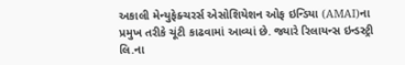અકાલી મેન્યુફેક્ચરર્સ એસોશિયેશન ઓફ ઇન્ડિયા (AMAI)ના પ્રમુખ તરીકે ચૂંટી કાઢવામાં આવ્યાં છે. જ્યારે રિલાયન્સ ઇન્ડસ્ટ્રી લિ.ના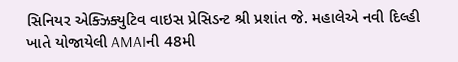સિનિયર એક્ઝિક્યુટિવ વાઇસ પ્રેસિડન્ટ શ્રી પ્રશાંત જે. મહાલેએ નવી દિલ્હી ખાતે યોજાયેલી AMAIની 48મી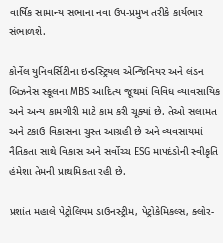વાર્ષિક સામાન્ય સભાના નવા ઉપ-પ્રમુખ તરીકે કાર્યભાર સંભાળશે.

કોર્નેલ યુનિવર્સિટીના ઇન્ડસ્ટ્રિયલ એન્જિનિયર અને લંડન બિઝનેસ સ્કૂલના MBS આદિત્ય જૂથમાં વિવિધ વ્યાવસાયિક અને અન્ય કામગીરી માટે કામ કરી ચૂક્યાં છે. તેઓ સલામત અને ટકાઉ વિકાસના ચુસ્ત આગ્રહી છે અને વ્યવસાયમાં નૈતિકતા સાથે વિકાસ અને સર્વોચ્ચ ESG માપદંડોની સ્વીકૃતિ હંમેશા તેમની પ્રાથમિકતા રહી છે.

પ્રશાંત મહાલે પેટ્રોલિયમ ડાઉનસ્ટ્રીમ, પેટ્રોકેમિકલ્સ, ક્લોર-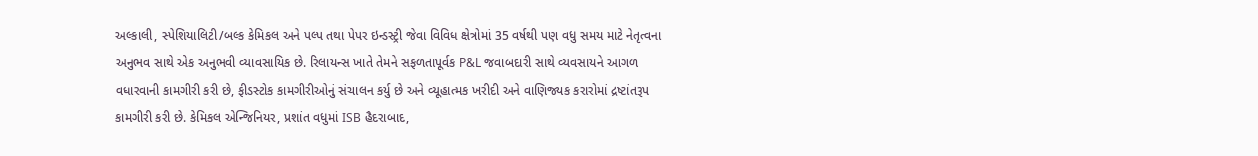અલ્કાલી, સ્પેશિયાલિટી/બલ્ક કેમિકલ અને પલ્પ તથા પેપર ઇન્ડસ્ટ્રી જેવા વિવિધ ક્ષેત્રોમાં 35 વર્ષથી પણ વધુ સમય માટે નેતૃત્વના અનુભવ સાથે એક અનુભવી વ્યાવસાયિક છે. રિલાયન્સ ખાતે તેમને સફળતાપૂર્વક P&L જવાબદારી સાથે વ્યવસાયને આગળ વધારવાની કામગીરી કરી છે, ફીડસ્ટોક કામગીરીઓનું સંચાલન કર્યુ છે અને વ્યૂહાત્મક ખરીદી અને વાણિજ્યક કરારોમાં દ્રષ્ટાંતરૂપ કામગીરી કરી છે. કેમિકલ એન્જિનિયર, પ્રશાંત વધુમાં ISB હૈદરાબાદ,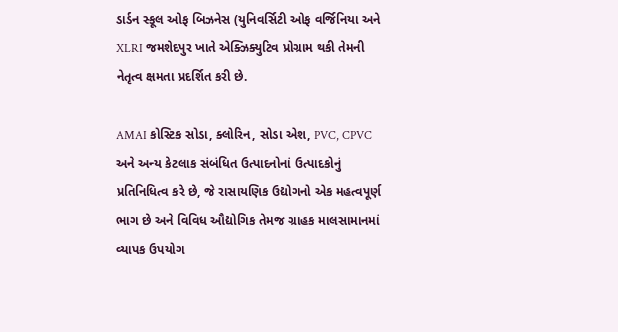ડાર્ડન સ્કૂલ ઓફ બિઝનેસ (યુનિવર્સિટી ઓફ વર્જિનિયા અને XLRI જમશેદપુર ખાતે એક્ઝિક્યુટિવ પ્રોગ્રામ થકી તેમની નેતૃત્વ ક્ષમતા પ્રદર્શિત કરી છે.

AMAI કોસ્ટિક સોડા, ક્લોરિન, સોડા એશ, PVC, CPVC અને અન્ય કેટલાક સંબંધિત ઉત્પાદનોનાં ઉત્પાદકોનું પ્રતિનિધિત્વ કરે છે, જે રાસાયણિક ઉદ્યોગનો એક મહત્વપૂર્ણ ભાગ છે અને વિવિધ ઔદ્યોગિક તેમજ ગ્રાહક માલસામાનમાં વ્યાપક ઉપયોગ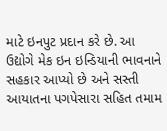માટે ઇનપુટ પ્રદાન કરે છે. આ ઉદ્યોગે મેક ઇન ઇન્ડિયાની ભાવનાને સહકાર આપ્યો છે અને સસ્તી આયાતના પગપેસારા સહિત તમામ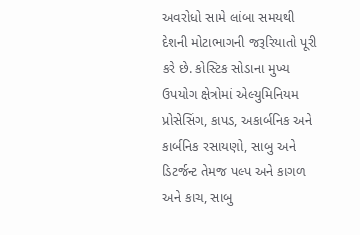અવરોધો સામે લાંબા સમયથી દેશની મોટાભાગની જરૂરિયાતો પૂરી કરે છે. કોસ્ટિક સોડાના મુખ્ય ઉપયોગ ક્ષેત્રોમાં એલ્યુમિનિયમ પ્રોસેસિંગ, કાપડ, અકાર્બનિક અને કાર્બનિક રસાયણો, સાબુ અને ડિટર્જન્ટ તેમજ પલ્પ અને કાગળ અને કાચ, સાબુ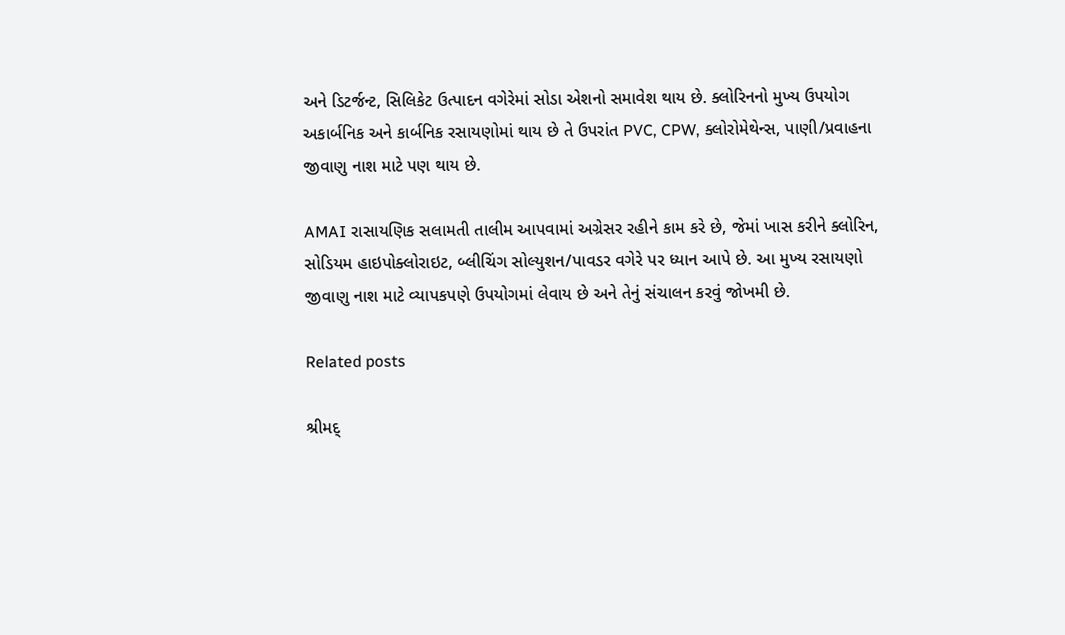અને ડિટર્જન્ટ, સિલિકેટ ઉત્પાદન વગેરેમાં સોડા એશનો સમાવેશ થાય છે. ક્લોરિનનો મુખ્ય ઉપયોગ અકાર્બનિક અને કાર્બનિક રસાયણોમાં થાય છે તે ઉપરાંત PVC, CPW, ક્લોરોમેથેન્સ, પાણી/પ્રવાહના જીવાણુ નાશ માટે પણ થાય છે.

AMAI રાસાયણિક સલામતી તાલીમ આપવામાં અગ્રેસર રહીને કામ કરે છે, જેમાં ખાસ કરીને ક્લોરિન, સોડિયમ હાઇપોક્લોરાઇટ, બ્લીચિંગ સોલ્યુશન/પાવડર વગેરે પર ધ્યાન આપે છે. આ મુખ્ય રસાયણો જીવાણુ નાશ માટે વ્યાપકપણે ઉપયોગમાં લેવાય છે અને તેનું સંચાલન કરવું જોખમી છે.

Related posts

શ્રીમદ્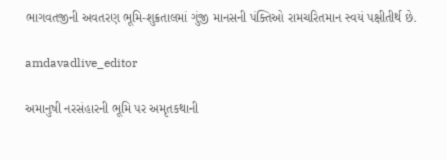ભાગવતજીની અવતરણ ભૂમિ-શુક્રતાલમાં ગુંજી માનસની પંક્તિઓ રામચરિતમાન સ્વયં પક્ષીતીર્થ છે.

amdavadlive_editor

અમાનુષી નરસંહારની ભૂમિ પર અમૃતકથાની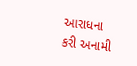આરાધના કરી અનામી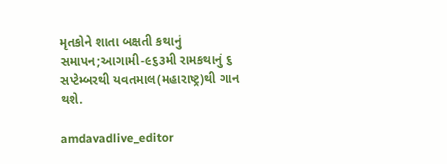મૃતકોને શાતા બક્ષતી કથાનું સમાપન;આગામી-૯૬૩મી રામકથાનું ૬ સપ્ટેમ્બરથી યવતમાલ(મહારાષ્ટ્ર)થી ગાન થશે.

amdavadlive_editor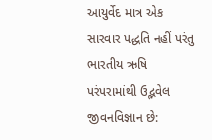આયુર્વેદ માત્ર એક સારવાર પદ્ધતિ નહીં પરંતુ ભારતીય ઋષિ પરંપરામાંથી ઉદ્ભવેલ જીવનવિજ્ઞાન છે: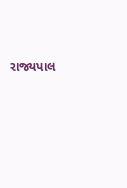રાજ્યપાલ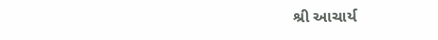શ્રી આચાર્ય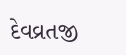દેવવ્રતજી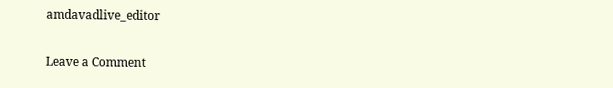amdavadlive_editor

Leave a Comment